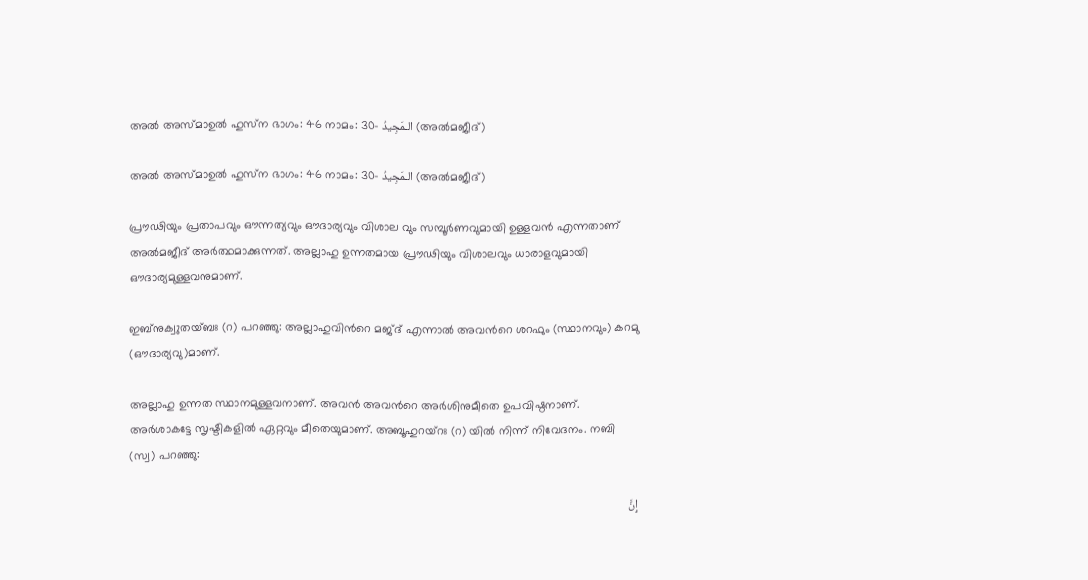അൽ അസ്മാഉൽ ഹുസ്‌ന ഭാഗം: 46 നാമം: 30- الـمَجِيدُ (അല്‍മജീദ്)

അൽ അസ്മാഉൽ ഹുസ്‌ന ഭാഗം: 46 നാമം: 30- الـمَجِيدُ (അല്‍മജീദ്)

പ്രൗഢിയും പ്രതാപവും ഔന്നത്യവും ഔദാര്യവും വിശാല വും സമ്പൂര്‍ണവുമായി ഉള്ളവന്‍ എന്നതാണ് അല്‍മജീദ് അര്‍ത്ഥമാക്കുന്നത്. അല്ലാഹു ഉന്നതമായ പ്രൗഢിയും വിശാലവും ധാരാളവുമായി ഔദാര്യമുള്ളവനുമാണ്.

ഇബ്നുക്വുതയ്ബഃ (റ) പറഞ്ഞു: അല്ലാഹുവിന്‍റെ മജ്ദ് എന്നാല്‍ അവന്‍റെ ശറഫും (സ്ഥാനവും) കറമു (ഔദാര്യവു)മാണ്.

അല്ലാഹു ഉന്നത സ്ഥാനമുള്ളവനാണ്. അവന്‍ അവന്‍റെ അര്‍ശിനുമീതെ ഉപവിഷ്ഠനാണ്. അര്‍ശാകട്ടേ സൃഷ്ടികളില്‍ ഏറ്റവും മീതെയുമാണ്. അബൂഹുറയ്റഃ (റ) യില്‍ നിന്ന് നിവേദനം. നബി (സ്വ) പറഞ്ഞു:

إِنَّ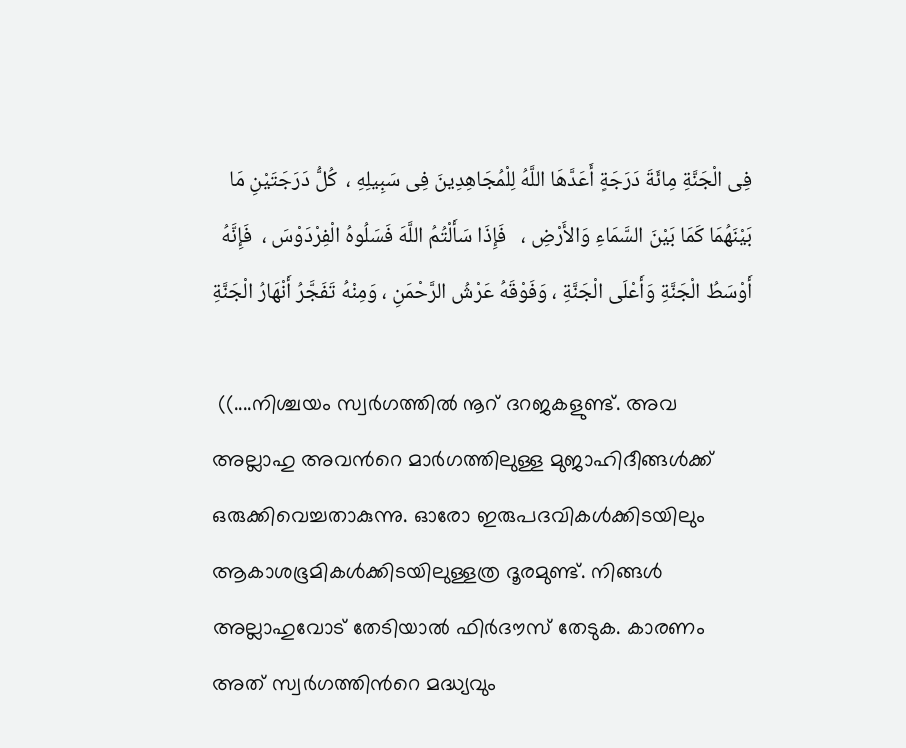فِى الْجَنَّةِ مِائَةَ دَرَجَةٍ أَعَدَّهَا اللَّهُ لِلْمُجَاهِدِينَ فِى سَبِيلِهِ ،  كُلُّ دَرَجَتَيْنِ مَا بَيْنَهُمَا كَمَا بَيْنَ السَّمَاءِ وَالأَرْضِ ،   فَإِذَا سَأَلْتُمُ اللَّهَ فَسَلُوهُ الْفِرْدَوْسَ ،  فَإِنَّهُ أَوْسَطُ الْجَنَّةِ وَأَعْلَى الْجَنَّةِ ، وَفَوْقَهُ عَرْشُ الرَّحْمَنِ ، وَمِنْهُ تَفَجَّرُ أَنْهَارُ الْجَنَّةِ

 ((....നിശ്ചയം സ്വര്‍ഗത്തില്‍ നൂറ് ദറജകളുണ്ട്. അവ അല്ലാഹു അവന്‍റെ മാര്‍ഗത്തിലുള്ള മുജാഹിദീങ്ങള്‍ക്ക് ഒരുക്കിവെച്ചതാകുന്നു. ഓരോ ഇരുപദവികള്‍ക്കിടയിലും ആകാശഭൂമികള്‍ക്കിടയിലുള്ളത്ര ദൂരമുണ്ട്. നിങ്ങള്‍ അല്ലാഹുവോട് തേടിയാല്‍ ഫിര്‍ദൗസ് തേടുക. കാരണം അത് സ്വര്‍ഗത്തിന്‍റെ മദ്ധ്യവും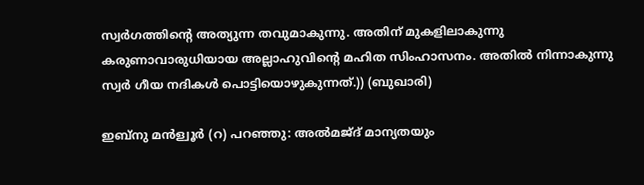സ്വര്‍ഗത്തിന്‍റെ അത്യുന്ന തവുമാകുന്നു. അതിന് മുകളിലാകുന്നു കരുണാവാരുധിയായ അല്ലാഹുവിന്‍റെ മഹിത സിംഹാസനം. അതില്‍ നിന്നാകുന്നു സ്വര്‍ ഗീയ നദികള്‍ പൊട്ടിയൊഴുകുന്നത്.)) (ബുഖാരി)

ഇബ്നു മന്‍ള്വൂര്‍ (റ) പറഞ്ഞു: അല്‍മജ്ദ് മാന്യതയും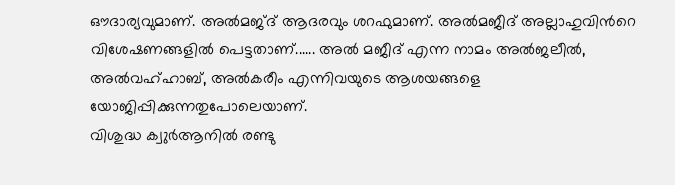ഔദാര്യവുമാണ്. അല്‍മജ്ദ് ആദരവും ശറഫുമാണ്. അല്‍മജീദ് അല്ലാഹുവിന്‍റെ വിശേഷണങ്ങളില്‍ പെട്ടതാണ്...... അല്‍ മജീദ് എന്ന നാമം അല്‍ജലീല്‍, അല്‍വഹ്ഹാബ്, അല്‍കരീം എന്നിവയുടെ ആശയങ്ങളെ യോജിപ്പിക്കുന്നതുപോലെയാണ്.
വിശുദ്ധ ക്വുര്‍ആനില്‍ രണ്ടു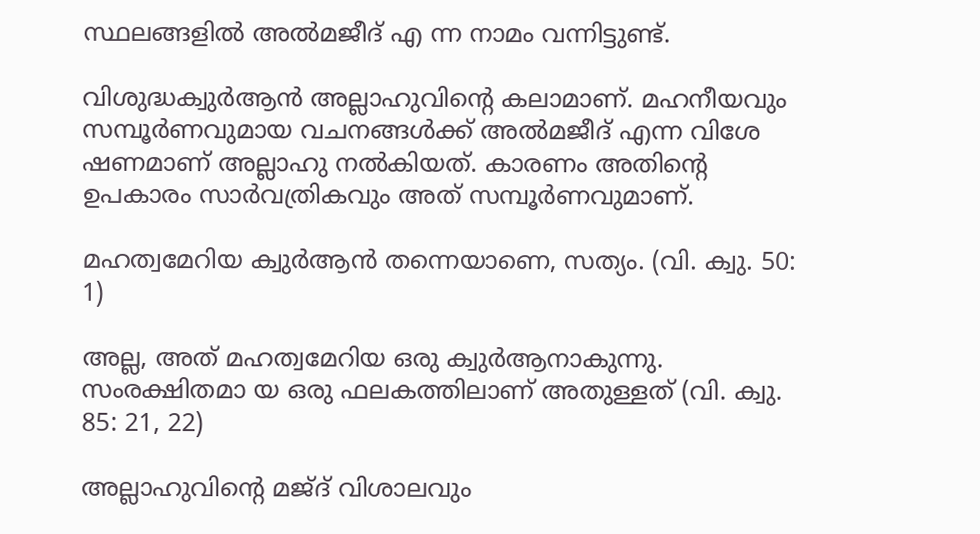സ്ഥലങ്ങളില്‍ അല്‍മജീദ് എ ന്ന നാമം വന്നിട്ടുണ്ട്.

വിശുദ്ധക്വുര്‍ആന്‍ അല്ലാഹുവിന്‍റെ കലാമാണ്. മഹനീയവും സമ്പൂര്‍ണവുമായ വചനങ്ങള്‍ക്ക് അല്‍മജീദ് എന്ന വിശേ ഷണമാണ് അല്ലാഹു നല്‍കിയത്. കാരണം അതിന്‍റെ ഉപകാരം സാര്‍വത്രികവും അത് സമ്പൂര്‍ണവുമാണ്.

മഹത്വമേറിയ ക്വുര്‍ആന്‍ തന്നെയാണെ, സത്യം. (വി. ക്വു. 50: 1)

അല്ല, അത് മഹത്വമേറിയ ഒരു ക്വുര്‍ആനാകുന്നു. സംരക്ഷിതമാ യ ഒരു ഫലകത്തിലാണ് അതുള്ളത് (വി. ക്വു. 85: 21, 22)

അല്ലാഹുവിന്‍റെ മജ്ദ് വിശാലവും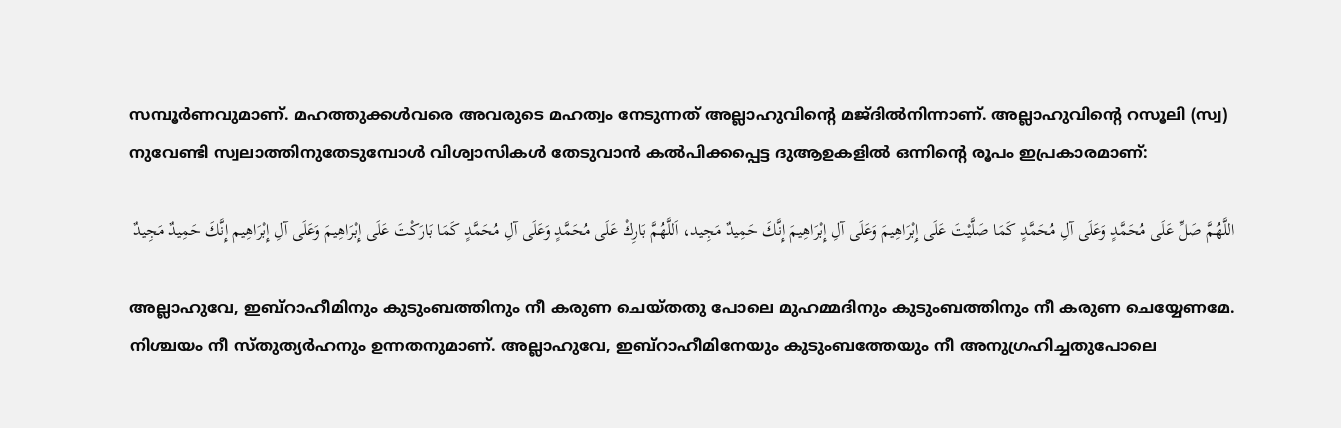സമ്പൂര്‍ണവുമാണ്. മഹത്തുക്കള്‍വരെ അവരുടെ മഹത്വം നേടുന്നത് അല്ലാഹുവിന്‍റെ മജ്ദില്‍നിന്നാണ്. അല്ലാഹുവിന്‍റെ റസൂലി (സ്വ) നുവേണ്ടി സ്വലാത്തിനുതേടുമ്പോള്‍ വിശ്വാസികള്‍ തേടുവാന്‍ കല്‍പിക്കപ്പെട്ട ദുആഉകളില്‍ ഒന്നിന്‍റെ രൂപം ഇപ്രകാരമാണ്:

اللَّهُمَّ صَلِّ عَلَى مُحَمَّدٍ وَعَلَى آلِ مُحَمَّدٍ كَمَا صَلَّيْتَ عَلَى إِبْرَاهِيمَ وَعَلَى آلِ إِبْرَاهِيمَ إِنَّكَ حَمِيدٌ مَجِيد، اَللَّهُمَّ بَارِكْ عَلَى مُحَمَّدٍ وَعَلَى آلِ مُحَمَّدٍ كَمَا بَارَكْتَ عَلَى إِبْرَاهِيمَ وَعَلَى آلِ إِبْرَاهِيم إِنَّكَ حَمِيدٌ مَجِيدٌ

അല്ലാഹുവേ, ഇബ്റാഹീമിനും കുടുംബത്തിനും നീ കരുണ ചെയ്തതു പോലെ മുഹമ്മദിനും കുടുംബത്തിനും നീ കരുണ ചെയ്യേണമേ. നിശ്ചയം നീ സ്തുത്യര്‍ഹനും ഉന്നതനുമാണ്. അല്ലാഹുവേ, ഇബ്റാഹീമിനേയും കുടുംബത്തേയും നീ അനുഗ്രഹിച്ചതുപോലെ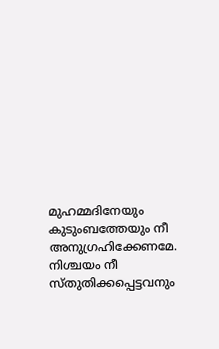മുഹമ്മദിനേയും കുടുംബത്തേയും നീ അനുഗ്രഹിക്കേണമേ. നിശ്ചയം നീ സ്തുതിക്കപ്പെട്ടവനും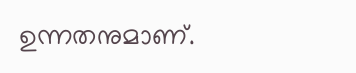ഉന്നതനുമാണ്.